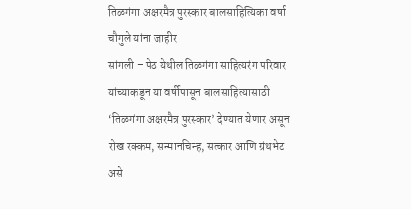तिळगंगा अक्षरमैत्र पुरस्कार बालसाहित्यिका वर्षा चौगुले यांना जाहीर
सांगली – पेठ येथील तिळगंगा साहित्यरंग परिवार यांच्याकडून या वर्षीपासून बालसाहित्यासाठी ‘तिळगंगा अक्षरमैत्र पुरस्कार’ देण्यात येणार असून रोख रक्कम, सन्मानचिन्ह, सत्कार आणि ग्रंथभेट असे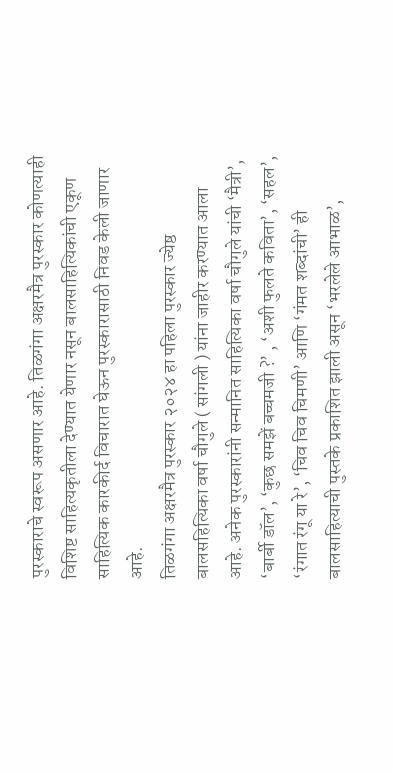पुरस्काराचे स्वरूप असणार आहे. तिळगंगा अक्षरमैत्र पुरस्कार कोणत्याही विशिष्ट साहित्यकृतीला देण्यात येणार नसून बालसाहित्यिकांची एकूण साहित्यिक कारकीर्द विचारात घेऊन पुरस्कारासाठी निवड केली जाणार आहे.
तिळगंगा अक्षरमैत्र पुरस्कार २०२४ हा पहिला पुरस्कार ज्येष्ठ बालसहित्यिका वर्षा चौगुले ( सांगली ) यांना जाहीर करण्यात आला आहे. अनेक पुरस्कारांनी सन्मानित साहित्यिका वर्षा चौगुले यांची ‘मैत्री’, ‘बार्बी डॉल’, ‘कुछ समझें बच्चमजी ?’ , ‘अशी फुलते कविता’, ‘सहल’, ‘रंगात रंगू या रे’, ‘चिव चिव चिमणी’ आणि ‘गंमत शब्दांची’ ही बालसाहित्याची पुस्तके प्रकाशित झाली असून ‘भरलेले आभाळ’,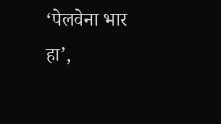‘पेलवेना भार हा’,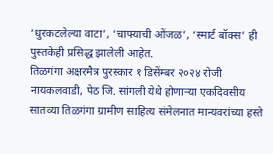‘धुरकटलेल्या वाटा’, ‘चाफ्याची ओंजळ’, ‘स्मार्ट बॉक्स’ ही पुस्तकेही प्रसिद्ध झालेली आहेत.
तिळगंगा अक्षरमैत्र पुरस्कार १ डिसेंम्बर २०२४ रोजी नायकलवाडी, पेठ जि. सांगली येथे होणाऱ्या एकदिवसीय सातव्या तिळगंगा ग्रामीण साहित्य संमेलनात मान्यवरांच्या हस्ते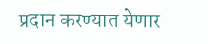प्रदान करण्यात येणार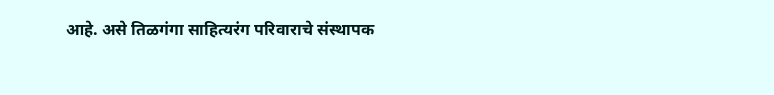आहे. असे तिळगंगा साहित्यरंग परिवाराचे संस्थापक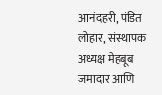आनंदहरी, पंडित लोहार, संस्थापक अध्यक्ष मेहबूब जमादार आणि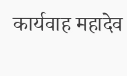कार्यवाह महादेव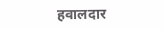हवालदार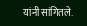यांनी सांगितले.